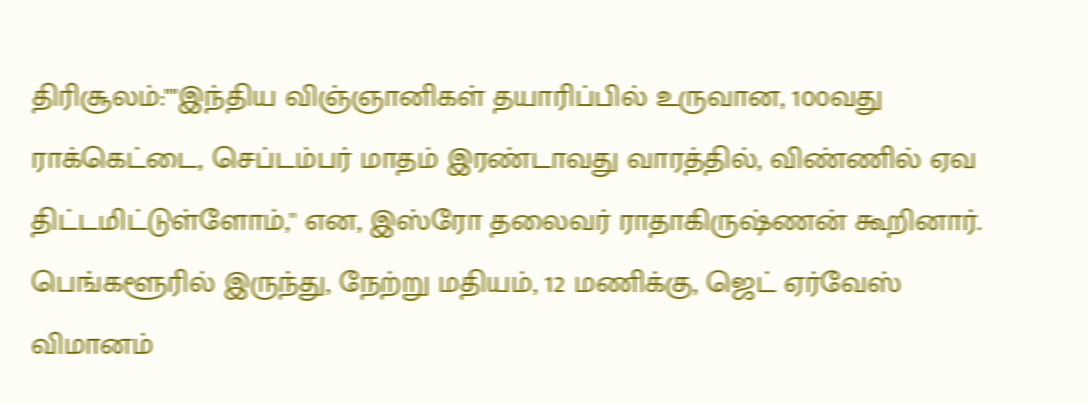திரிசூலம்:""இந்திய விஞ்ஞானிகள் தயாரிப்பில் உருவான, 100வது ராக்கெட்டை, செப்டம்பர் மாதம் இரண்டாவது வாரத்தில், விண்ணில் ஏவ திட்டமிட்டுள்ளோம்,'' என, இஸ்ரோ தலைவர் ராதாகிருஷ்ணன் கூறினார்.
பெங்களூரில் இருந்து, நேற்று மதியம், 12 மணிக்கு, ஜெட் ஏர்வேஸ் விமானம்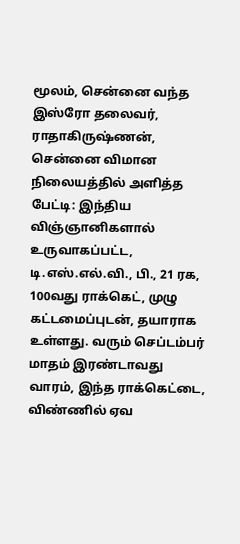மூலம், சென்னை வந்த இஸ்ரோ தலைவர், ராதாகிருஷ்ணன், சென்னை விமான நிலையத்தில் அளித்த பேட்டி: இந்திய விஞ்ஞானிகளால் உருவாகப்பட்ட, டி.எஸ்.எல்.வி., பி., 21 ரக, 100வது ராக்கெட், முழு கட்டமைப்புடன், தயாராக உள்ளது. வரும் செப்டம்பர் மாதம் இரண்டாவது வாரம், இந்த ராக்கெட்டை, விண்ணில் ஏவ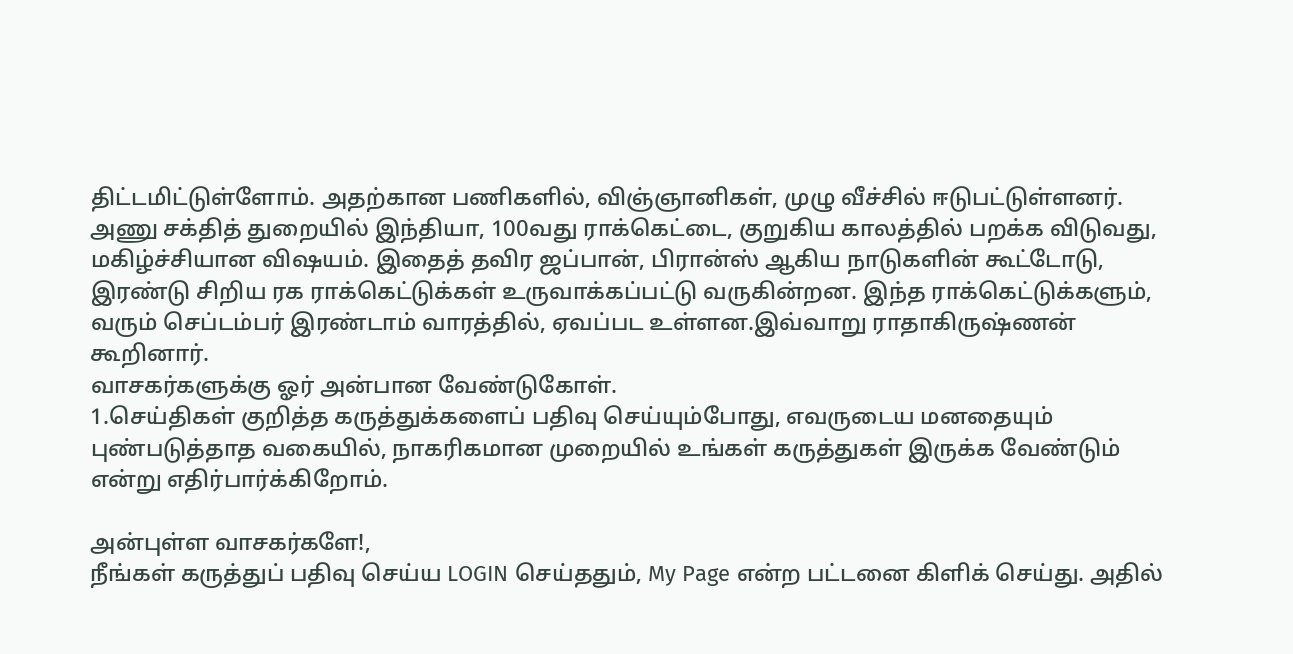திட்டமிட்டுள்ளோம். அதற்கான பணிகளில், விஞ்ஞானிகள், முழு வீச்சில் ஈடுபட்டுள்ளனர்.
அணு சக்தித் துறையில் இந்தியா, 100வது ராக்கெட்டை, குறுகிய காலத்தில் பறக்க விடுவது, மகிழ்ச்சியான விஷயம். இதைத் தவிர ஜப்பான், பிரான்ஸ் ஆகிய நாடுகளின் கூட்டோடு, இரண்டு சிறிய ரக ராக்கெட்டுக்கள் உருவாக்கப்பட்டு வருகின்றன. இந்த ராக்கெட்டுக்களும், வரும் செப்டம்பர் இரண்டாம் வாரத்தில், ஏவப்பட உள்ளன.இவ்வாறு ராதாகிருஷ்ணன் கூறினார்.
வாசகர்களுக்கு ஓர் அன்பான வேண்டுகோள்.
1.செய்திகள் குறித்த கருத்துக்களைப் பதிவு செய்யும்போது, எவருடைய மனதையும் புண்படுத்தாத வகையில், நாகரிகமான முறையில் உங்கள் கருத்துகள் இருக்க வேண்டும் என்று எதிர்பார்க்கிறோம்.

அன்புள்ள வாசகர்களே!,
நீங்கள் கருத்துப் பதிவு செய்ய LOGIN செய்ததும், My Page என்ற பட்டனை கிளிக் செய்து. அதில்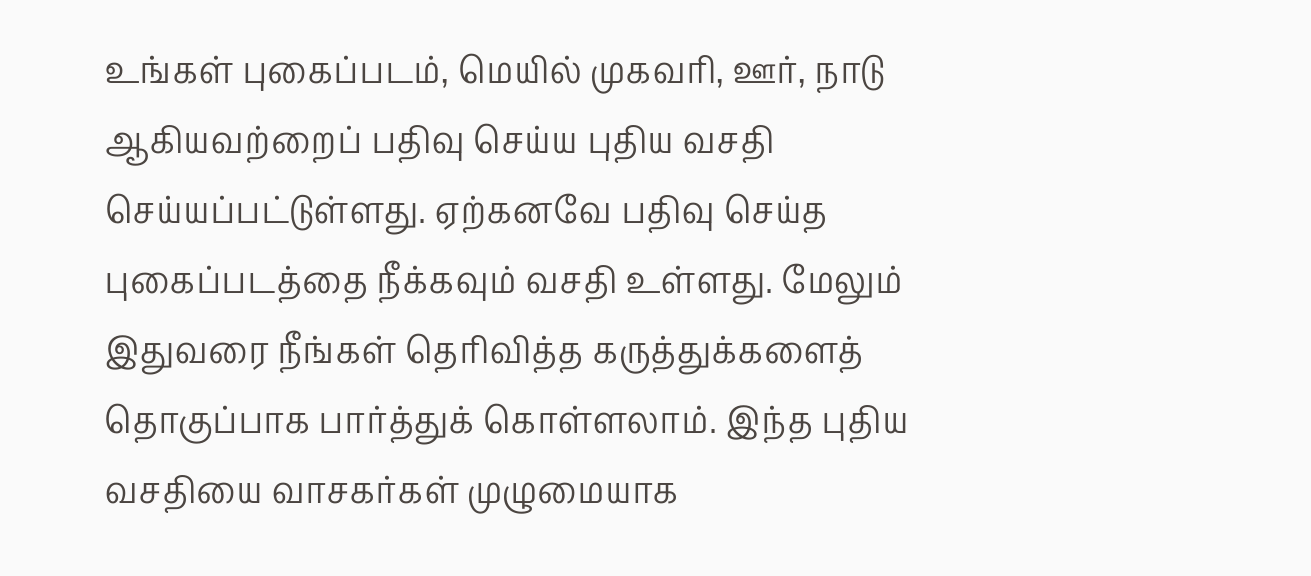உங்கள் புகைப்படம், மெயில் முகவரி, ஊர், நாடு ஆகியவற்றைப் பதிவு செய்ய புதிய வசதி செய்யப்பட்டுள்ளது. ஏற்கனவே பதிவு செய்த புகைப்படத்தை நீக்கவும் வசதி உள்ளது. மேலும் இதுவரை நீங்கள் தெரிவித்த கருத்துக்களைத் தொகுப்பாக பார்த்துக் கொள்ளலாம். இந்த புதிய வசதியை வாசகர்கள் முழுமையாக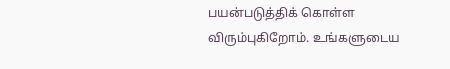பயன்படுத்திக் கொள்ள விரும்புகிறோம். உங்களுடைய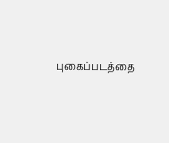புகைப்படத்தை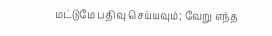மட்டுமே பதிவு செய்யவும்; வேறு எந்த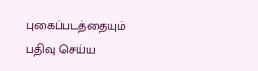புகைப்படத்தையும் பதிவு செய்ய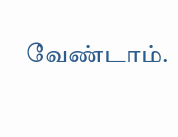வேண்டாம்.